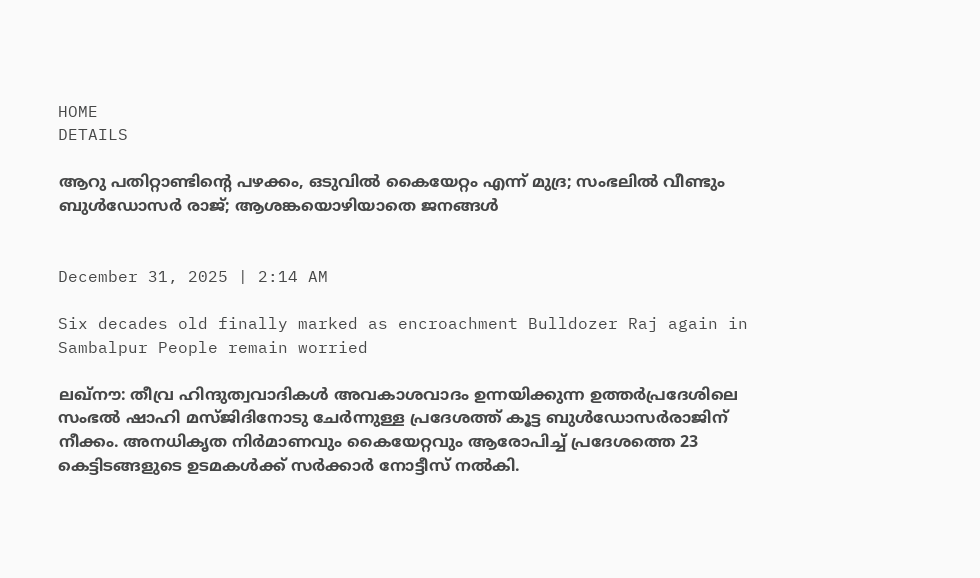HOME
DETAILS

ആറു പതിറ്റാണ്ടിന്റെ പഴക്കം, ഒടുവിൽ കൈയേറ്റം എന്ന് മുദ്ര; സംഭലിൽ വീണ്ടും ബുൾഡോസർ രാജ്; ആശങ്കയൊഴിയാതെ ജനങ്ങൾ


December 31, 2025 | 2:14 AM

Six decades old finally marked as encroachment Bulldozer Raj again in Sambalpur People remain worried

ലഖ്‌നൗ: തീവ്ര ഹിന്ദുത്വവാദികള്‍ അവകാശവാദം ഉന്നയിക്കുന്ന ഉത്തര്‍പ്രദേശിലെ സംഭല്‍ ഷാഹി മസ്ജിദിനോടു ചേര്‍ന്നുള്ള പ്രദേശത്ത് കൂട്ട ബുള്‍ഡോസര്‍രാജിന് നീക്കം. അനധികൃത നിര്‍മാണവും കൈയേറ്റവും ആരോപിച്ച് പ്രദേശത്തെ 23 കെട്ടിടങ്ങളുടെ ഉടമകള്‍ക്ക് സര്‍ക്കാര്‍ നോട്ടീസ് നല്‍കി.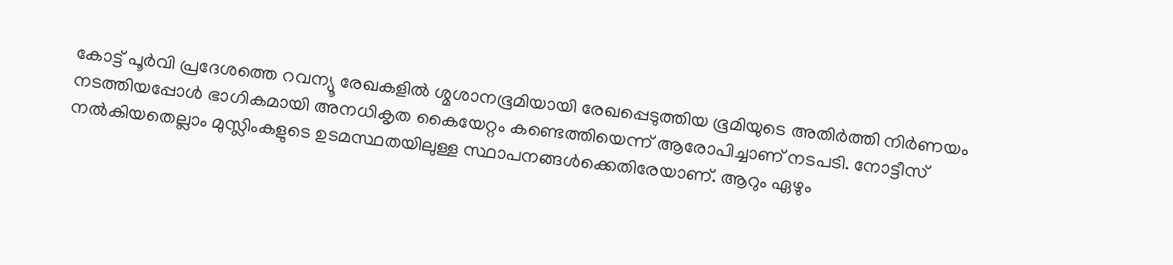കോട്ട് പൂര്‍വി പ്രദേശത്തെ റവന്യൂ രേഖകളില്‍ ശ്മശാനഭൂമിയായി രേഖപ്പെടുത്തിയ ഭൂമിയുടെ അതിര്‍ത്തി നിര്‍ണയം നടത്തിയപ്പോള്‍ ഭാഗികമായി അനധികൃത കൈയേറ്റം കണ്ടെത്തിയെന്ന് ആരോപിച്ചാണ് നടപടി. നോട്ടീസ് നല്‍കിയതെല്ലാം മുസ്ലിംകളുടെ ഉടമസ്ഥതയിലുള്ള സ്ഥാപനങ്ങള്‍ക്കെതിരേയാണ്. ആറും ഏഴും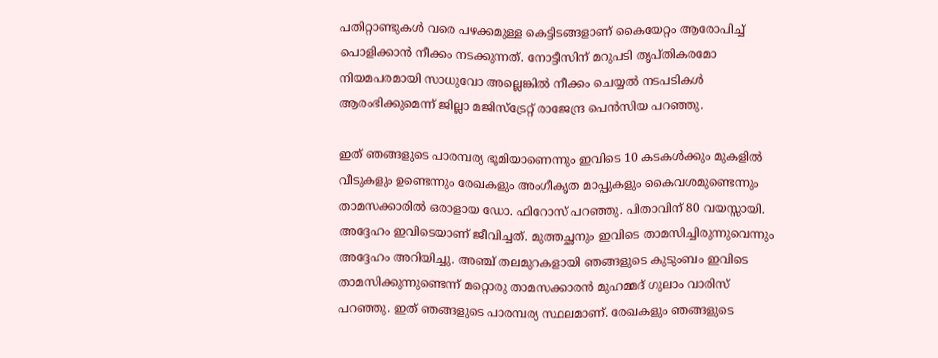പതിറ്റാണ്ടുകള്‍ വരെ പഴക്കമുള്ള കെട്ടിടങ്ങളാണ് കൈയേറ്റം ആരോപിച്ച് പൊളിക്കാന്‍ നീക്കം നടക്കുന്നത്. നോട്ടീസിന് മറുപടി തൃപ്തികരമോ നിയമപരമായി സാധുവോ അല്ലെങ്കില്‍ നീക്കം ചെയ്യല്‍ നടപടികള്‍ ആരംഭിക്കുമെന്ന് ജില്ലാ മജിസ്‌ട്രേറ്റ് രാജേന്ദ്ര പെന്‍സിയ പറഞ്ഞു.

ഇത് ഞങ്ങളുടെ പാരമ്പര്യ ഭൂമിയാണെന്നും ഇവിടെ 10 കടകള്‍ക്കും മുകളില്‍ വീടുകളും ഉണ്ടെന്നും രേഖകളും അംഗീകൃത മാപ്പുകളും കൈവശമുണ്ടെന്നും താമസക്കാരില്‍ ഒരാളായ ഡോ. ഫിറോസ് പറഞ്ഞു. പിതാവിന് 80 വയസ്സായി. അദ്ദേഹം ഇവിടെയാണ് ജീവിച്ചത്. മുത്തച്ഛനും ഇവിടെ താമസിച്ചിരുന്നുവെന്നും അദ്ദേഹം അറിയിച്ചു. അഞ്ച് തലമുറകളായി ഞങ്ങളുടെ കുടുംബം ഇവിടെ താമസിക്കുന്നുണ്ടെന്ന് മറ്റൊരു താമസക്കാരന്‍ മുഹമ്മദ് ഗുലാം വാരിസ് പറഞ്ഞു. ഇത് ഞങ്ങളുടെ പാരമ്പര്യ സ്ഥലമാണ്. രേഖകളും ഞങ്ങളുടെ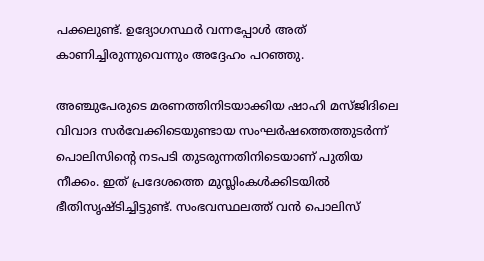പക്കലുണ്ട്. ഉദ്യോഗസ്ഥര്‍ വന്നപ്പോള്‍ അത് കാണിച്ചിരുന്നുവെന്നും അദ്ദേഹം പറഞ്ഞു.

അഞ്ചുപേരുടെ മരണത്തിനിടയാക്കിയ ഷാഹി മസ്ജിദിലെ വിവാദ സര്‍വേക്കിടെയുണ്ടായ സംഘര്‍ഷത്തെത്തുടര്‍ന്ന് പൊലിസിന്റെ നടപടി തുടരുന്നതിനിടെയാണ് പുതിയ നീക്കം. ഇത് പ്രദേശത്തെ മുസ്ലിംകള്‍ക്കിടയില്‍ ഭീതിസൃഷ്ടിച്ചിട്ടുണ്ട്. സംഭവസ്ഥലത്ത് വന്‍ പൊലിസ്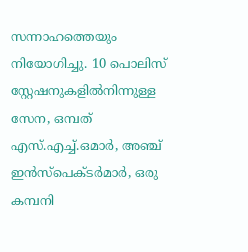സന്നാഹത്തെയും നിയോഗിച്ചു. 10 പൊലിസ് സ്റ്റേഷനുകളില്‍നിന്നുള്ള സേന, ഒമ്പത് എസ്.എച്ച്.ഒമാര്‍, അഞ്ച് ഇന്‍സ്‌പെക്ടര്‍മാര്‍, ഒരു കമ്പനി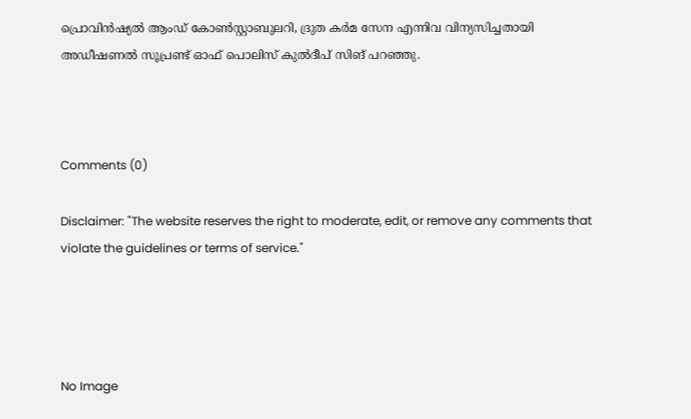പ്രൊവിന്‍ഷ്യല്‍ ആംഡ് കോണ്‍സ്റ്റാബുലറി, ദ്രുത കര്‍മ സേന എന്നിവ വിന്യസിച്ചതായി അഡീഷണല്‍ സൂപ്രണ്ട് ഓഫ് പൊലിസ് കുല്‍ദീപ് സിങ് പറഞ്ഞു.



Comments (0)

Disclaimer: "The website reserves the right to moderate, edit, or remove any comments that violate the guidelines or terms of service."




No Image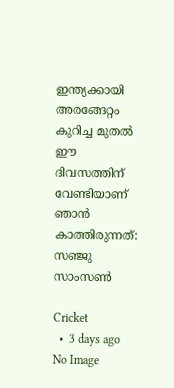ഇന്ത്യക്കായി അരങ്ങേറ്റം കുറിച്ച മുതൽ ഈ ദിവസത്തിന് വേണ്ടിയാണ് ഞാൻ കാത്തിരുന്നത്: സഞ്ജു സാംസൺ

Cricket
  •  3 days ago
No Image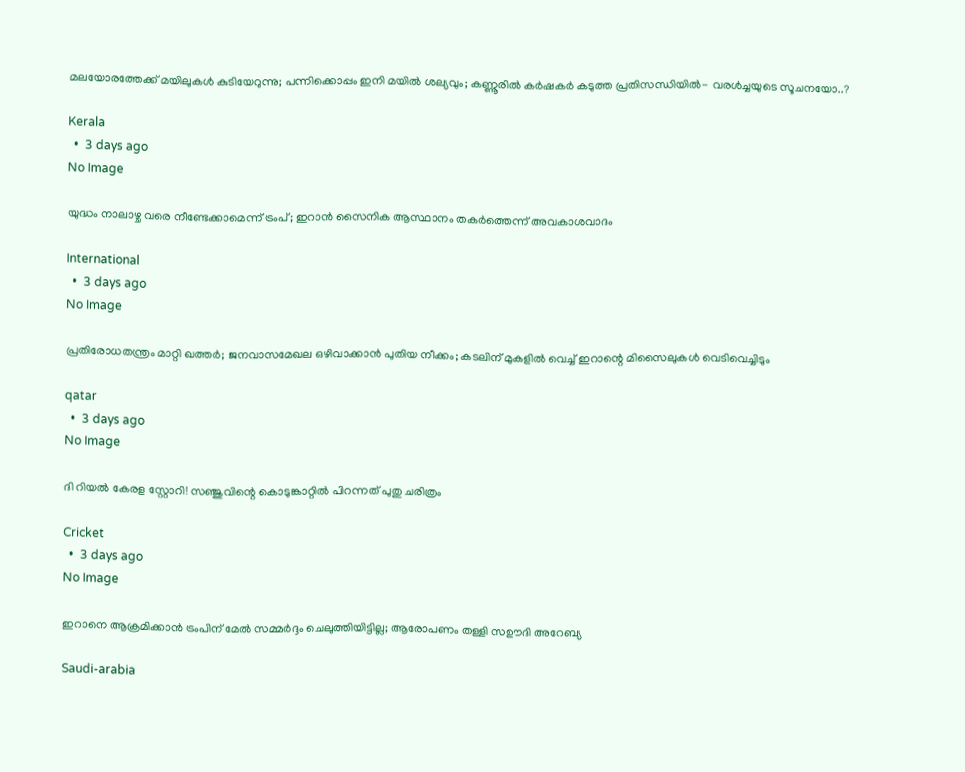മലയോരത്തേക്ക് മയിലുകള്‍ കുടിയേറുന്നു; പന്നിക്കൊപ്പം ഇനി മയില്‍ ശല്യവും; കണ്ണൂരില്‍ കര്‍ഷകര്‍ കടുത്ത പ്രതിസന്ധിയില്‍- വരള്‍ച്ചയുടെ സൂചനയോ..?

Kerala
  •  3 days ago
No Image

യുദ്ധം നാലാഴ്ച വരെ നീണ്ടേക്കാമെന്ന് ട്രംപ്; ഇറാന്‍ സൈനിക ആസ്ഥാനം തകര്‍ത്തെന്ന് അവകാശവാദം

International
  •  3 days ago
No Image

പ്രതിരോധതന്ത്രം മാറ്റി ഖത്തര്‍; ജനവാസമേഖല ഒഴിവാക്കാന്‍ പുതിയ നീക്കം; കടലിന് മുകളില്‍ വെച്ച് ഇറാന്റെ മിസൈലുകള്‍ വെടിവെച്ചിടും

qatar
  •  3 days ago
No Image

ദി റിയൽ കേരള സ്റ്റോറി! സഞ്ജുവിന്റെ കൊടുങ്കാറ്റിൽ പിറന്നത് പുതു ചരിത്രം

Cricket
  •  3 days ago
No Image

ഇറാനെ ആക്രമിക്കാന്‍ ട്രംപിന് മേല്‍ സമ്മര്‍ദ്ദം ചെലുത്തിയിട്ടില്ല; ആരോപണം തള്ളി സഊദി അറേബ്യ

Saudi-arabia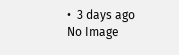•  3 days ago
No Image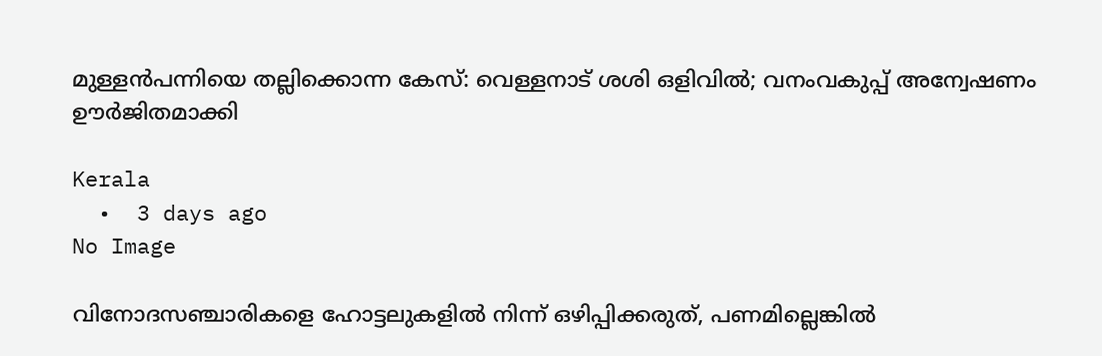മുള്ളന്‍പന്നിയെ തല്ലിക്കൊന്ന കേസ്: വെള്ളനാട് ശശി ഒളിവില്‍; വനംവകുപ്പ് അന്വേഷണം ഊര്‍ജിതമാക്കി

Kerala
  •  3 days ago
No Image

വിനോദസഞ്ചാരികളെ ഹോട്ടലുകളില്‍ നിന്ന് ഒഴിപ്പിക്കരുത്, പണമില്ലെങ്കില്‍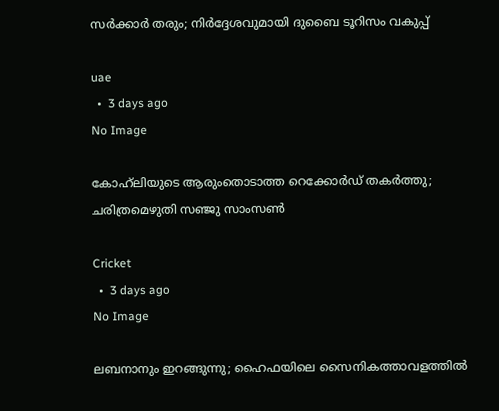സര്‍ക്കാര്‍ തരും; നിര്‍ദ്ദേശവുമായി ദുബൈ ടൂറിസം വകുപ്പ്

uae
  •  3 days ago
No Image

കോഹ്‌ലിയുടെ ആരുംതൊടാത്ത റെക്കോർഡ് തകർത്തു; ചരിത്രമെഴുതി സഞ്ജു സാംസൺ

Cricket
  •  3 days ago
No Image

ലബനാനും ഇറങ്ങുന്നു; ഹൈഫയിലെ സൈനികത്താവളത്തില്‍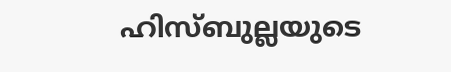ഹിസ്ബുല്ലയുടെ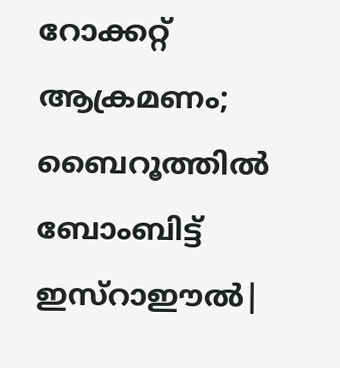റോക്കറ്റ് ആക്രമണം; ബൈറൂത്തില്‍ ബോംബിട്ട് ഇസ്‌റാഈല്‍|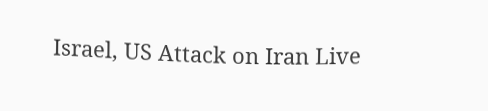Israel, US Attack on Iran Live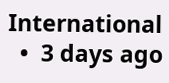International
  •  3 days ago